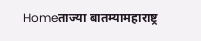Homeताज्या बातम्यामहाराष्ट्र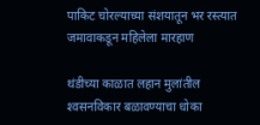पाकिट चोरल्याच्या संशयातून भर रस्त्यात जमावाकडून महिलेला मारहाण

थंडीच्या काळात लहान मुलांतील श्‍वसनविकार बळावण्याचा धोका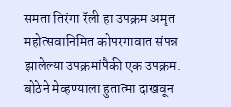समता तिरंगा रॅली हा उपक्रम अमृत महोत्सवानिमित कोपरगावात संपन्न झालेल्या उपक्रमांपैकी एक उपक्रम.
बोठेने मेव्हण्याला हुतात्मा दाखवून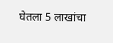घेतला 5 लाखांचा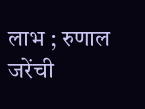लाभ ; रुणाल जरेंची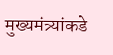मुख्यमंत्र्यांकडे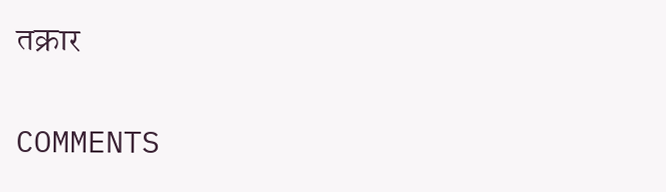तक्रार

COMMENTS